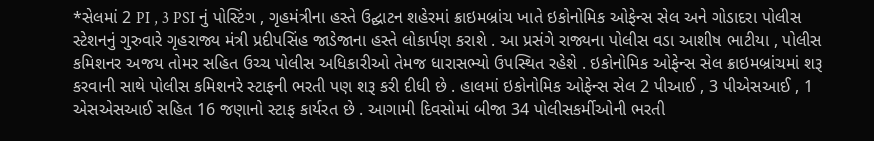*સેલમાં 2 PI , 3 PSI નું પોસ્ટિંગ , ગૃહમંત્રીના હસ્તે ઉદ્ઘાટન શહેરમાં ક્રાઇમબ્રાંચ ખાતે ઇકોનોમિક ઓફેન્સ સેલ અને ગોડાદરા પોલીસ સ્ટેશનનું ગુરુવારે ગૃહરાજ્ય મંત્રી પ્રદીપસિંહ જાડેજાના હસ્તે લોકાર્પણ કરાશે . આ પ્રસંગે રાજ્યના પોલીસ વડા આશીષ ભાટીયા , પોલીસ કમિશનર અજય તોમર સહિત ઉચ્ચ પોલીસ અધિકારીઓ તેમજ ધારાસભ્યો ઉપસ્થિત રહેશે . ઇકોનોમિક ઓફેન્સ સેલ ક્રાઇમબ્રાંચમાં શરૂ કરવાની સાથે પોલીસ કમિશનરે સ્ટાફની ભરતી પણ શરૂ કરી દીધી છે . હાલમાં ઇકોનોમિક ઓફેન્સ સેલ 2 પીઆઈ , 3 પીએસઆઈ , 1 એસએસઆઈ સહિત 16 જણાનો સ્ટાફ કાર્યરત છે . આગામી દિવસોમાં બીજા 34 પોલીસકર્મીઓની ભરતી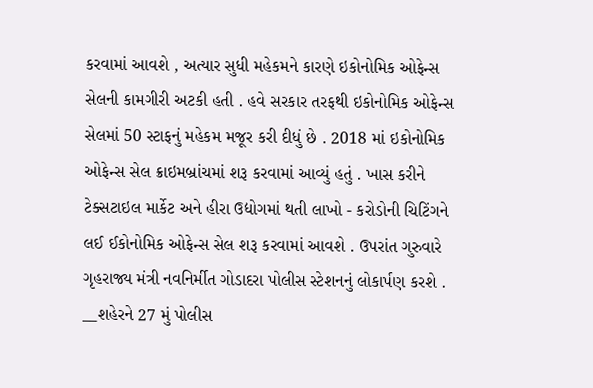કરવામાં આવશે , અત્યાર સુધી મહેકમને કારણે ઇકોનોમિક ઓફેન્સ સેલની કામગીરી અટકી હતી . હવે સરકાર તરફથી ઇકોનોમિક ઓફેન્સ સેલમાં 50 સ્ટાફનું મહેકમ મજૂર કરી દીધું છે . 2018 માં ઇકોનોમિક ઓફેન્સ સેલ ક્રાઇમબ્રાંચમાં શરૂ કરવામાં આવ્યું હતું . ખાસ કરીને ટેક્સટાઇલ માર્કેટ અને હીરા ઉદ્યોગમાં થતી લાખો - કરોડોની ચિટિંગને લઈ ઈકોનોમિક ઓફેન્સ સેલ શરૂ કરવામાં આવશે . ઉપરાંત ગુરુવારે ગૃહરાજ્ય મંત્રી નવનિર્મીત ગોડાદરા પોલીસ સ્ટેશનનું લોકાર્પણ કરશે . __શહેરને 27 મું પોલીસ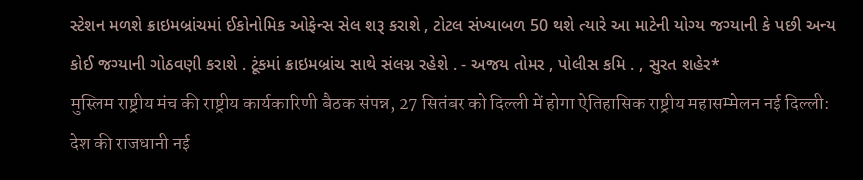સ્ટેશન મળશે ક્રાઇમબ્રાંચમાં ઈકોનોમિક ઓફેન્સ સેલ શરૂ કરાશે , ટોટલ સંખ્યાબળ 50 થશે ત્યારે આ માટેની યોગ્ય જગ્યાની કે પછી અન્ય કોઈ જગ્યાની ગોઠવણી કરાશે . ટૂંકમાં ક્રાઇમબ્રાંચ સાથે સંલગ્ન રહેશે . - અજય તોમર , પોલીસ કમિ . , સુરત શહેર*
मुस्लिम राष्ट्रीय मंच की राष्ट्रीय कार्यकारिणी बैठक संपन्न, 27 सितंबर को दिल्ली में होगा ऐतिहासिक राष्ट्रीय महासम्मेलन नई दिल्ली: देश की राजधानी नई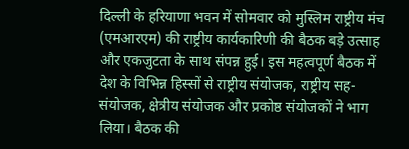दिल्ली के हरियाणा भवन में सोमवार को मुस्लिम राष्ट्रीय मंच (एमआरएम) की राष्ट्रीय कार्यकारिणी की बैठक बड़े उत्साह और एकजुटता के साथ संपन्न हुई। इस महत्वपूर्ण बैठक में देश के विभिन्न हिस्सों से राष्ट्रीय संयोजक, राष्ट्रीय सह-संयोजक, क्षेत्रीय संयोजक और प्रकोष्ठ संयोजकों ने भाग लिया। बैठक की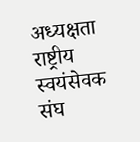अध्यक्षता राष्ट्रीय स्वयंसेवक संघ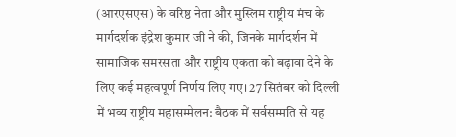(आरएसएस) के वरिष्ठ नेता और मुस्लिम राष्ट्रीय मंच के मार्गदर्शक इंद्रेश कुमार जी ने की, जिनके मार्गदर्शन में सामाजिक समरसता और राष्ट्रीय एकता को बढ़ावा देने के लिए कई महत्वपूर्ण निर्णय लिए गए। 27 सितंबर को दिल्ली में भव्य राष्ट्रीय महासम्मेलन: बैठक में सर्वसम्मति से यह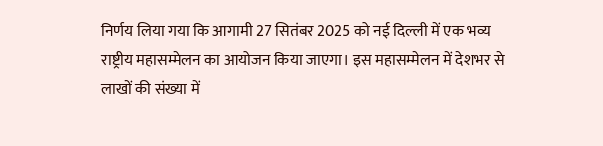निर्णय लिया गया कि आगामी 27 सितंबर 2025 को नई दिल्ली में एक भव्य राष्ट्रीय महासम्मेलन का आयोजन किया जाएगा। इस महासम्मेलन में देशभर से लाखों की संख्या में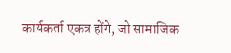कार्यकर्ता एकत्र होंगे, जो सामाजिक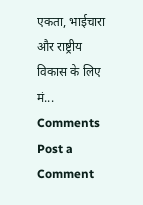एकता, भाईचारा और राष्ट्रीय विकास के लिए मं...
Comments
Post a Comment